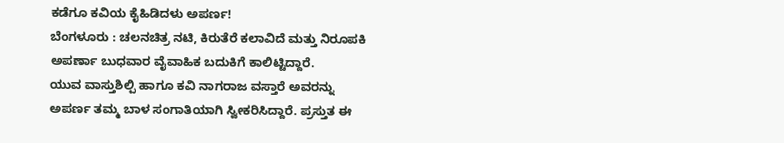ಕಡೆಗೂ ಕವಿಯ ಕೈಹಿಡಿದಳು ಅಪರ್ಣ!
ಬೆಂಗಳೂರು : ಚಲನಚಿತ್ರ ನಟಿ, ಕಿರುತೆರೆ ಕಲಾವಿದೆ ಮತ್ತು ನಿರೂಪಕಿ ಅಪರ್ಣಾ ಬುಧವಾರ ವೈವಾಹಿಕ ಬದುಕಿಗೆ ಕಾಲಿಟ್ಟಿದ್ದಾರೆ.
ಯುವ ವಾಸ್ತುಶಿಲ್ಪಿ ಹಾಗೂ ಕವಿ ನಾಗರಾಜ ವಸ್ತಾರೆ ಅವರನ್ನು ಅಪರ್ಣ ತಮ್ಮ ಬಾಳ ಸಂಗಾತಿಯಾಗಿ ಸ್ವೀಕರಿಸಿದ್ದಾರೆ. ಪ್ರಸ್ತುತ ಈ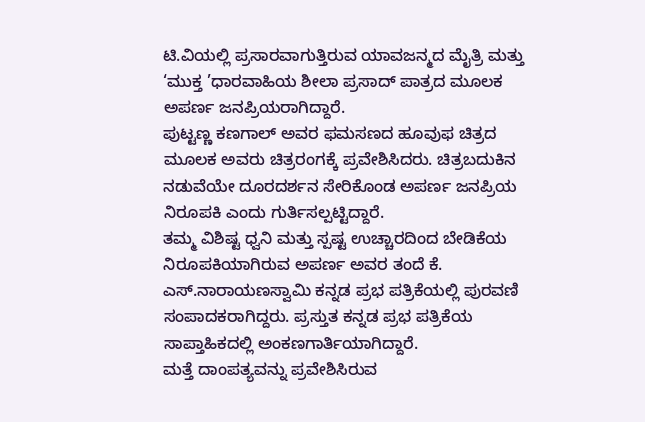ಟಿ.ವಿಯಲ್ಲಿ ಪ್ರಸಾರವಾಗುತ್ತಿರುವ ಯಾವಜನ್ಮದ ಮೈತ್ರಿ ಮತ್ತು ‘ಮುಕ್ತ ’ಧಾರವಾಹಿಯ ಶೀಲಾ ಪ್ರಸಾದ್ ಪಾತ್ರದ ಮೂಲಕ ಅಪರ್ಣ ಜನಪ್ರಿಯರಾಗಿದ್ದಾರೆ.
ಪುಟ್ಟಣ್ಣ ಕಣಗಾಲ್ ಅವರ ಫಮಸಣದ ಹೂವುಫ ಚಿತ್ರದ ಮೂಲಕ ಅವರು ಚಿತ್ರರಂಗಕ್ಕೆ ಪ್ರವೇಶಿಸಿದರು. ಚಿತ್ರಬದುಕಿನ ನಡುವೆಯೇ ದೂರದರ್ಶನ ಸೇರಿಕೊಂಡ ಅಪರ್ಣ ಜನಪ್ರಿಯ ನಿರೂಪಕಿ ಎಂದು ಗುರ್ತಿಸಲ್ಪಟ್ಟಿದ್ದಾರೆ.
ತಮ್ಮ ವಿಶಿಷ್ಟ ಧ್ವನಿ ಮತ್ತು ಸ್ಪಷ್ಟ ಉಚ್ಚಾರದಿಂದ ಬೇಡಿಕೆಯ ನಿರೂಪಕಿಯಾಗಿರುವ ಅಪರ್ಣ ಅವರ ತಂದೆ ಕೆ. ಎಸ್.ನಾರಾಯಣಸ್ವಾಮಿ ಕನ್ನಡ ಪ್ರಭ ಪತ್ರಿಕೆಯಲ್ಲಿ ಪುರವಣಿ ಸಂಪಾದಕರಾಗಿದ್ದರು. ಪ್ರಸ್ತುತ ಕನ್ನಡ ಪ್ರಭ ಪತ್ರಿಕೆಯ ಸಾಪ್ತಾಹಿಕದಲ್ಲಿ ಅಂಕಣಗಾರ್ತಿಯಾಗಿದ್ದಾರೆ.
ಮತ್ತೆ ದಾಂಪತ್ಯವನ್ನು ಪ್ರವೇಶಿಸಿರುವ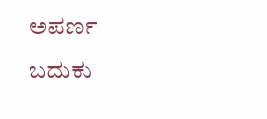ಅಪರ್ಣ ಬದುಕು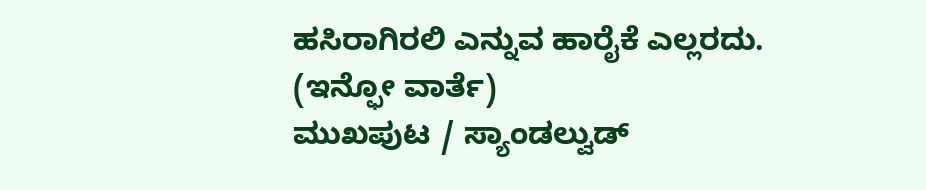ಹಸಿರಾಗಿರಲಿ ಎನ್ನುವ ಹಾರೈಕೆ ಎಲ್ಲರದು.
(ಇನ್ಫೋ ವಾರ್ತೆ)
ಮುಖಪುಟ / ಸ್ಯಾಂಡಲ್ವುಡ್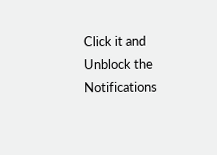Click it and Unblock the Notifications